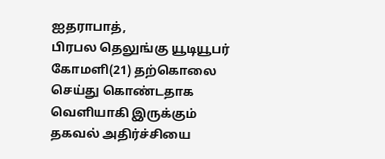ஐதராபாத்,
பிரபல தெலுங்கு யூடியூபர் கோமளி(21) தற்கொலை செய்து கொண்டதாக வெளியாகி இருக்கும் தகவல் அதிர்ச்சியை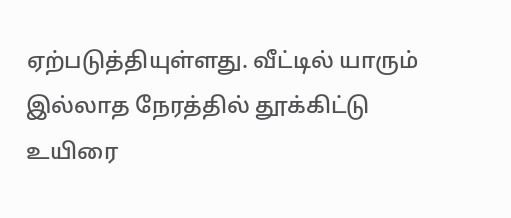ஏற்படுத்தியுள்ளது. வீட்டில் யாரும் இல்லாத நேரத்தில் தூக்கிட்டு உயிரை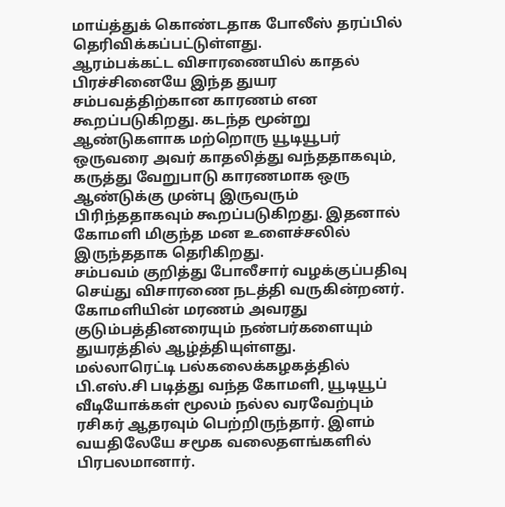மாய்த்துக் கொண்டதாக போலீஸ் தரப்பில் தெரிவிக்கப்பட்டுள்ளது.
ஆரம்பக்கட்ட விசாரணையில் காதல் பிரச்சினையே இந்த துயர சம்பவத்திற்கான காரணம் என கூறப்படுகிறது. கடந்த மூன்று ஆண்டுகளாக மற்றொரு யூடியூபர் ஒருவரை அவர் காதலித்து வந்ததாகவும், கருத்து வேறுபாடு காரணமாக ஒரு ஆண்டுக்கு முன்பு இருவரும் பிரிந்ததாகவும் கூறப்படுகிறது. இதனால் கோமளி மிகுந்த மன உளைச்சலில் இருந்ததாக தெரிகிறது.
சம்பவம் குறித்து போலீசார் வழக்குப்பதிவு செய்து விசாரணை நடத்தி வருகின்றனர். கோமளியின் மரணம் அவரது குடும்பத்தினரையும் நண்பர்களையும் துயரத்தில் ஆழ்த்தியுள்ளது.
மல்லாரெட்டி பல்கலைக்கழகத்தில் பி.எஸ்.சி படித்து வந்த கோமளி, யூடியூப் வீடியோக்கள் மூலம் நல்ல வரவேற்பும் ரசிகர் ஆதரவும் பெற்றிருந்தார். இளம் வயதிலேயே சமூக வலைதளங்களில் பிரபலமானார்.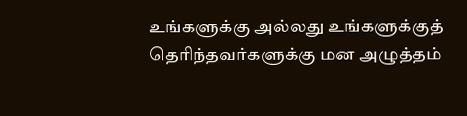உங்களுக்கு அல்லது உங்களுக்குத் தெரிந்தவர்களுக்கு மன அழுத்தம்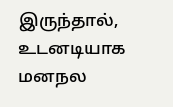இருந்தால், உடனடியாக மனநல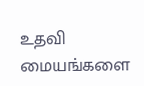உதவி மையங்களை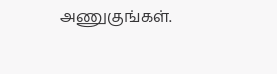அணுகுங்கள்.